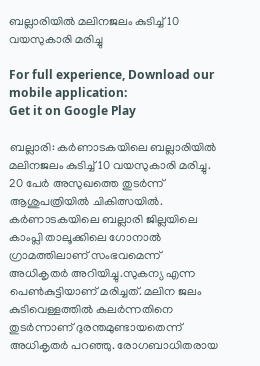ബല്ലാരിയില്‍ മലിനജലം കുടിച്ച്‌ 10 വയസുകാരി മരിച്ചു

For full experience, Download our mobile application:
Get it on Google Play

ബല്ലാരി: കര്‍ണാടകയിലെ ബല്ലാരിയില്‍ മലിനജലം കുടിച്ച്‌ 10 വയസുകാരി മരിച്ചു. 20 പേര്‍ അസുഖത്തെ തുടര്‍ന്ന് ആശുപത്രിയില്‍ ചികിത്സയില്‍. കര്‍ണാടകയിലെ ബല്ലാരി ജില്ലയിലെ കാംപ്ലി താലൂക്കിലെ ഗോനാല്‍ ഗ്രാമത്തിലാണ് സംഭവമെന്ന് അധികൃതര്‍ അറിയിച്ചു.സുകന്യ എന്ന പെണ്‍കുട്ടിയാണ് മരിച്ചത്. മലിന ജലം കുടിവെള്ളത്തില്‍ കലര്‍ന്നതിനെ തുടര്‍ന്നാണ് ദുരന്തമുണ്ടായതെന്ന് അധികൃതര്‍ പറഞ്ഞു. രോഗബാധിതരായ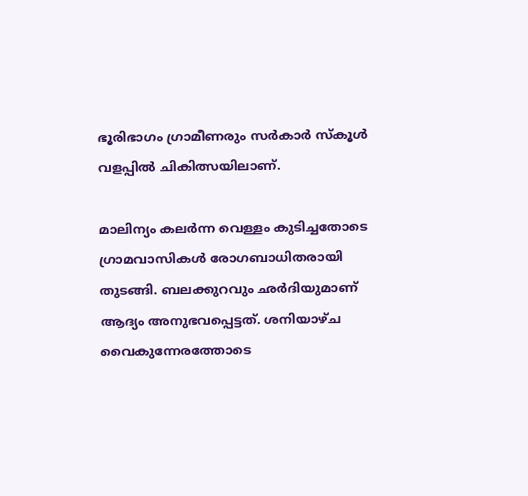ഭൂരിഭാഗം ഗ്രാമീണരും സര്‍കാര്‍ സ്‌കൂള്‍ വളപ്പില്‍ ചികിത്സയിലാണ്.

മാലിന്യം കലര്‍ന്ന വെള്ളം കുടിച്ചതോടെ ഗ്രാമവാസികള്‍ രോഗബാധിതരായി തുടങ്ങി. ബലക്കുറവും ഛര്‍ദിയുമാണ് ആദ്യം അനുഭവപ്പെട്ടത്. ശനിയാഴ്ച വൈകുന്നേരത്തോടെ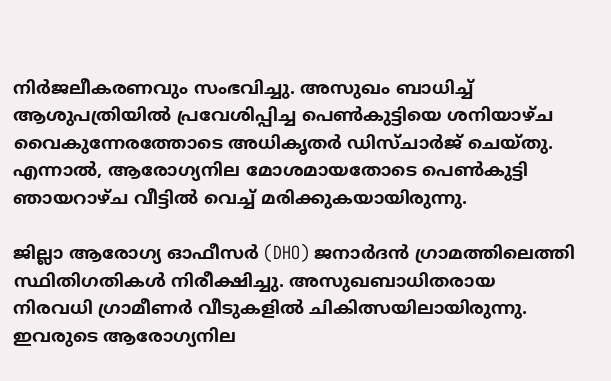നിര്‍ജലീകരണവും സംഭവിച്ചു. അസുഖം ബാധിച്ച്‌ ആശുപത്രിയില്‍ പ്രവേശിപ്പിച്ച പെണ്‍കുട്ടിയെ ശനിയാഴ്ച വൈകുന്നേരത്തോടെ അധികൃതര്‍ ഡിസ്ചാര്‍ജ് ചെയ്തു. എന്നാല്‍, ആരോഗ്യനില മോശമായതോടെ പെണ്‍കുട്ടി ഞായറാഴ്ച വീട്ടില്‍ വെച്ച്‌ മരിക്കുകയായിരുന്നു.

ജില്ലാ ആരോഗ്യ ഓഫീസര്‍ (DHO) ജനാര്‍ദന്‍ ഗ്രാമത്തിലെത്തി സ്ഥിതിഗതികള്‍ നിരീക്ഷിച്ചു. അസുഖബാധിതരായ നിരവധി ഗ്രാമീണര്‍ വീടുകളില്‍ ചികിത്സയിലായിരുന്നു. ഇവരുടെ ആരോഗ്യനില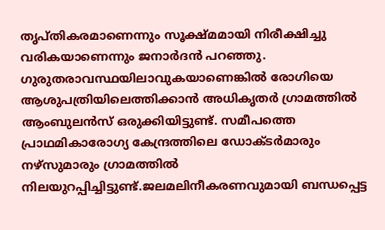തൃപ്തികരമാണെന്നും സൂക്ഷ്മമായി നിരീക്ഷിച്ചു വരികയാണെന്നും ജനാര്‍ദന്‍ പറഞ്ഞു. ഗുരുതരാവസ്ഥയിലാവുകയാണെങ്കില്‍ രോഗിയെ ആശുപത്രിയിലെത്തിക്കാന്‍ അധികൃതര്‍ ഗ്രാമത്തില്‍ ആംബുലന്‍സ് ഒരുക്കിയിട്ടുണ്ട്. സമീപത്തെ പ്രാഥമികാരോഗ്യ കേന്ദ്രത്തിലെ ഡോക്ടര്‍മാരും നഴ്സുമാരും ഗ്രാമത്തില്‍ നിലയുറപ്പിച്ചിട്ടുണ്ട്.ജലമലിനീകരണവുമായി ബന്ധപ്പെട്ട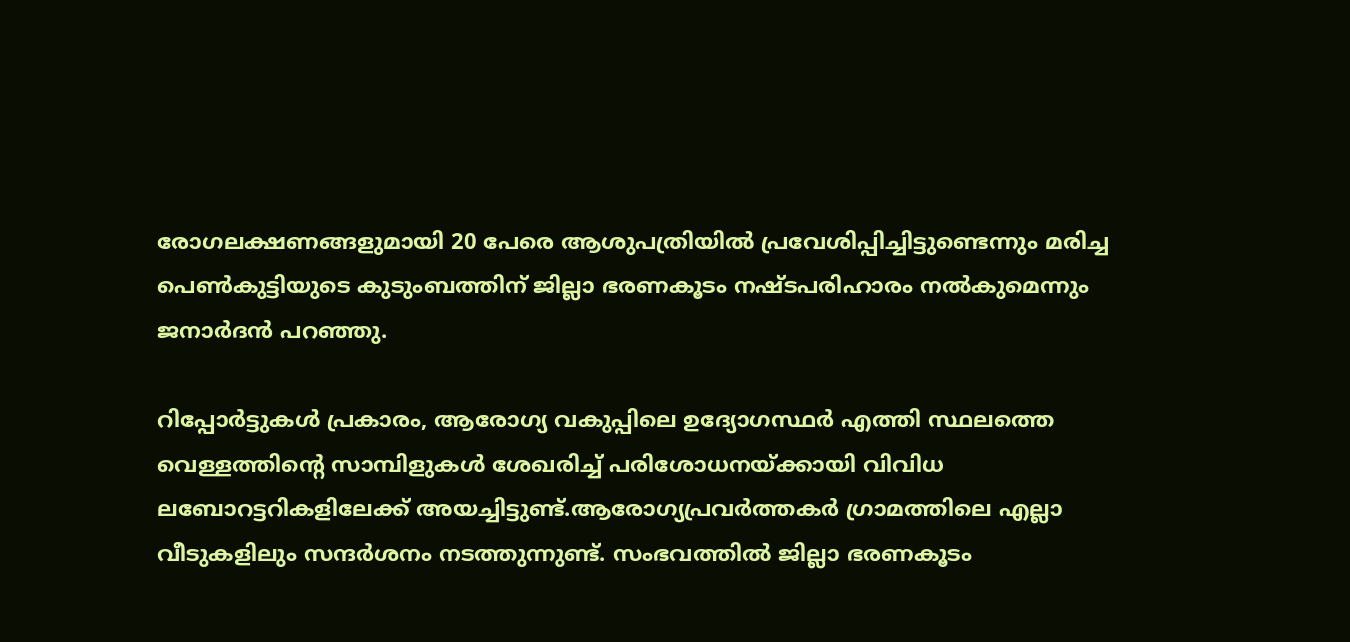രോഗലക്ഷണങ്ങളുമായി 20 പേരെ ആശുപത്രിയില്‍ പ്രവേശിപ്പിച്ചിട്ടുണ്ടെന്നും മരിച്ച പെണ്‍കുട്ടിയുടെ കുടുംബത്തിന് ജില്ലാ ഭരണകൂടം നഷ്ടപരിഹാരം നല്‍കുമെന്നും ജനാര്‍ദന്‍ പറഞ്ഞു.

റിപ്പോര്‍ട്ടുകള്‍ പ്രകാരം, ആരോഗ്യ വകുപ്പിലെ ഉദ്യോഗസ്ഥര്‍ എത്തി സ്ഥലത്തെ വെള്ളത്തിന്റെ സാമ്പിളുകള്‍ ശേഖരിച്ച്‌ പരിശോധനയ്ക്കായി വിവിധ ലബോറട്ടറികളിലേക്ക് അയച്ചിട്ടുണ്ട്.ആരോഗ്യപ്രവര്‍ത്തകര്‍ ഗ്രാമത്തിലെ എല്ലാ വീടുകളിലും സന്ദര്‍ശനം നടത്തുന്നുണ്ട്. സംഭവത്തില്‍ ജില്ലാ ഭരണകൂടം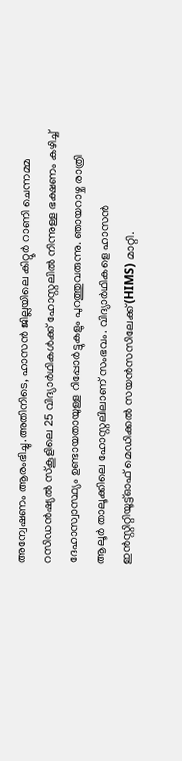അന്വേഷണം ആരംഭിച്ചു.അതിനിടെ, ഹാസന്‍ ജില്ലയിലെ കിറ്റൂര്‍ റാണി ചെന്നമ്മ റസിഡന്‍ഷ്യല്‍ സ്‌കൂളിലെ 25 വിദ്യാര്‍ഥികള്‍ക്ക് ഹോസ്റ്റലില്‍ നിന്നുള്ള ഭക്ഷണം കഴിച്ച്‌ ദേഹാസ്വാസ്ഥ്യം ഉണ്ടായതായുള്ള റിപ്പോര്‍ട്ടുകളും പുറത്തുവരുന്നു. ഞായറാഴ്ച രാത്രി ആലൂര്‍ താലൂക്കിലെ ഹോസ്റ്റലിലാണ് സംഭവം. വിദ്യാര്‍ഥികളെ ഹാസന്‍ ഇന്‍സ്റ്റിറ്റിയൂട്ട്ഓഫ് മെഡിക്കല്‍ സയന്‍സസിലേക്ക് (HIMS) മാറ്റി.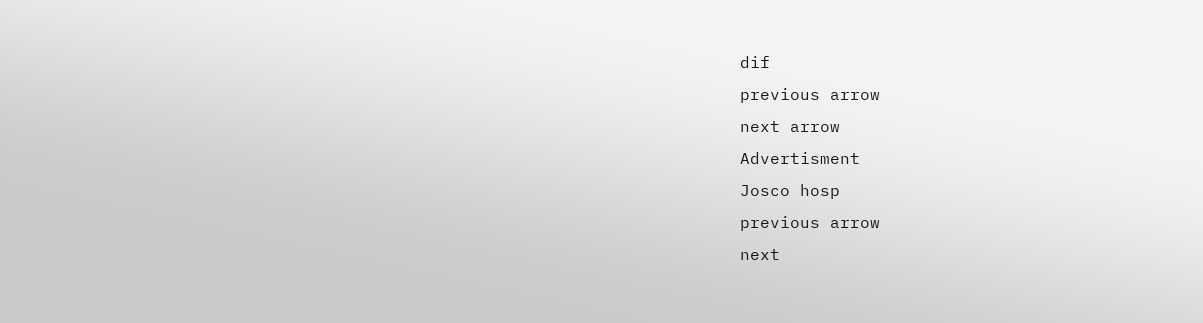dif
previous arrow
next arrow
Advertisment
Josco hosp
previous arrow
next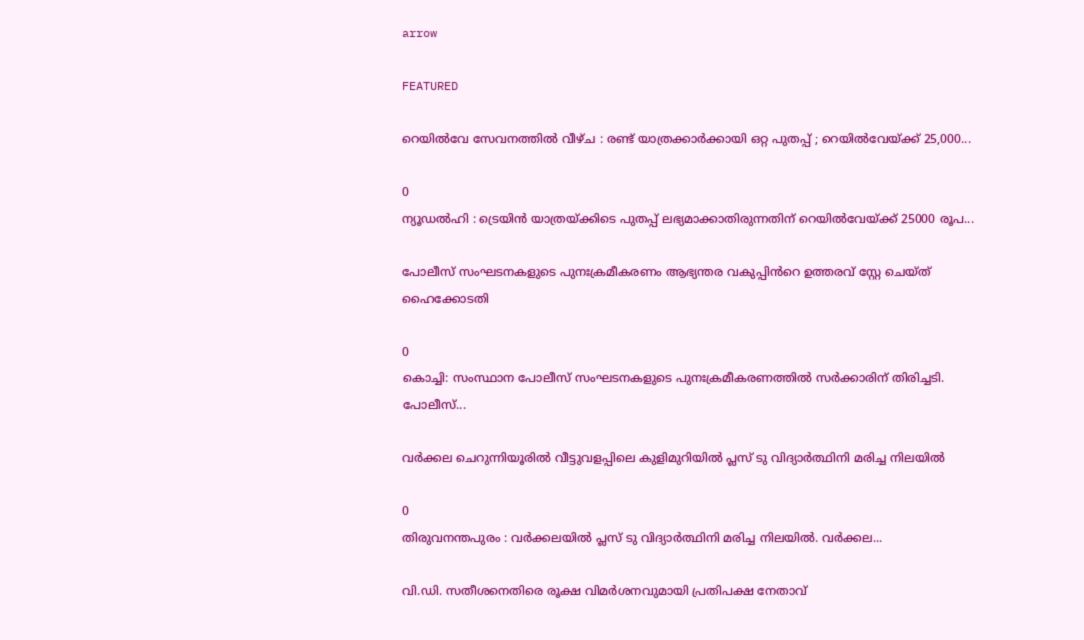arrow

FEATURED

റെയിൽവേ സേവനത്തിൽ വീഴ്ച : രണ്ട് യാത്രക്കാർക്കായി ഒറ്റ പുതപ്പ് ; റെയിൽവേയ്ക്ക് 25,000...

0
ന്യൂഡൽഹി : ട്രെയിൻ യാത്രയ്ക്കിടെ പുതപ്പ് ലഭ്യമാക്കാതിരുന്നതിന് റെയിൽവേയ്ക്ക് 25000 രൂപ...

പോലീസ് സംഘടനകളുടെ പുനഃക്രമീകരണം ആഭ്യന്തര വകുപ്പിൻറെ ഉത്തരവ് സ്റ്റേ ചെയ്ത് ഹൈക്കോടതി

0
കൊച്ചി: സംസ്ഥാന പോലീസ് സംഘടനകളുടെ പുനഃക്രമീകരണത്തിൽ സർക്കാരിന് തിരിച്ചടി. പോലീസ്...

വർക്കല ചെറുന്നിയൂരിൽ വീട്ടുവളപ്പിലെ കുളിമുറിയിൽ പ്ലസ് ടു വിദ്യാർത്ഥിനി മരിച്ച നിലയിൽ

0
തിരുവനന്തപുരം : വർക്കലയിൽ പ്ലസ് ടു വിദ്യാർത്ഥിനി മരിച്ച നിലയിൽ. വർക്കല...

വി.ഡി. സതീശനെതിരെ രൂക്ഷ വിമർശനവുമായി പ്രതിപക്ഷ നേതാവ്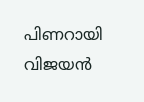പിണറായി വിജയൻ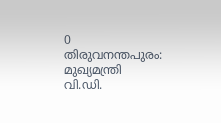0
തിരുവനന്തപുരം: മുഖ്യമന്ത്രി വി.ഡി.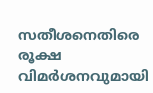സതീശനെതിരെ രൂക്ഷ വിമർശനവുമായി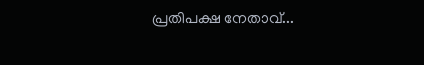പ്രതിപക്ഷ നേതാവ്...